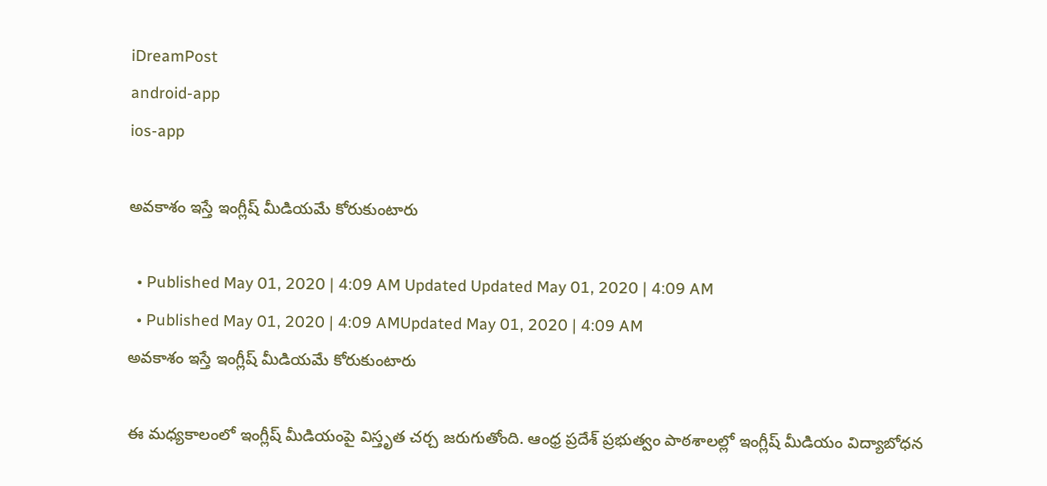iDreamPost
android-app
ios-app

అవకాశం ఇస్తే ఇంగ్లీష్ మీడియమే కోరుకుంటారు

  • Published May 01, 2020 | 4:09 AM Updated Updated May 01, 2020 | 4:09 AM
  • Published May 01, 2020 | 4:09 AMUpdated May 01, 2020 | 4:09 AM
అవకాశం ఇస్తే ఇంగ్లీష్ మీడియమే కోరుకుంటారు

ఈ మధ్యకాలంలో ఇంగ్లీష్ మీడియంపై విస్తృత చర్చ జరుగుతోంది. ఆంధ్ర ప్రదేశ్ ప్రభుత్వం పాఠశాలల్లో ఇంగ్లీష్ మీడియం విద్యాబోధన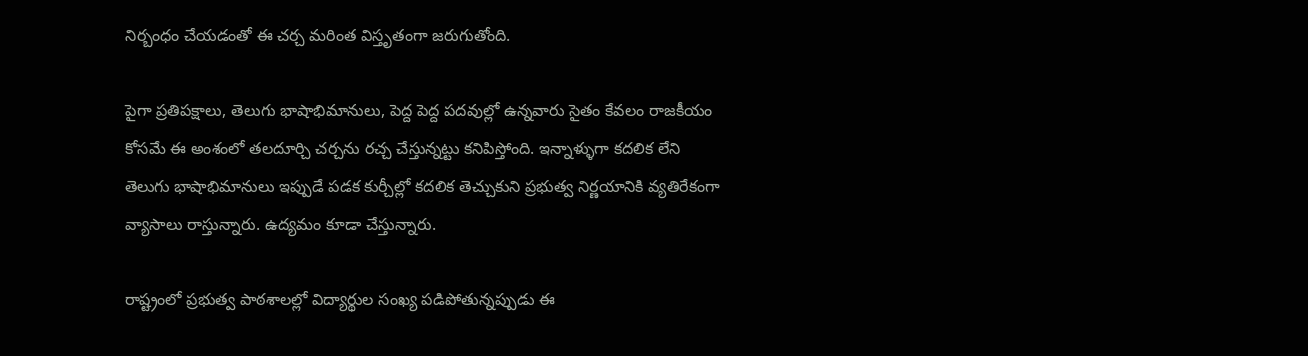నిర్బంధం చేయడంతో ఈ చర్చ మరింత విస్తృతంగా జరుగుతోంది.

పైగా ప్రతిపక్షాలు, తెలుగు భాషాభిమానులు, పెద్ద పెద్ద పదవుల్లో ఉన్నవారు సైతం కేవలం రాజకీయం కోసమే ఈ అంశంలో తలదూర్చి చర్చను రచ్చ చేస్తున్నట్టు కనిపిస్తోంది. ఇన్నాళ్ళుగా కదలిక లేని తెలుగు భాషాభిమానులు ఇప్పుడే పడక కుర్చీల్లో కదలిక తెచ్చుకుని ప్రభుత్వ నిర్ణయానికి వ్యతిరేకంగా వ్యాసాలు రాస్తున్నారు. ఉద్యమం కూడా చేస్తున్నారు.

రాష్ట్రంలో ప్రభుత్వ పాఠశాలల్లో విద్యార్థుల సంఖ్య పడిపోతున్నప్పుడు ఈ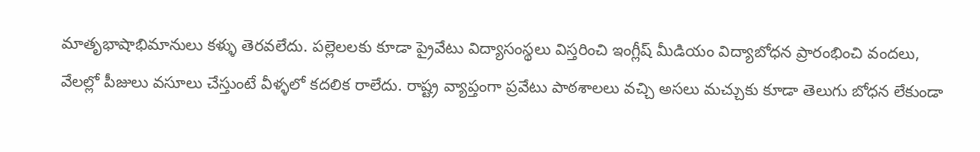మాతృభాషాభిమానులు కళ్ళు తెరవలేదు. పల్లెలలకు కూడా ప్రైవేటు విద్యాసంస్థలు విస్తరించి ఇంగ్లీష్ మీడియం విద్యాబోధన ప్రారంభించి వందలు, వేలల్లో పీజులు వసూలు చేస్తుంటే వీళ్ళలో కదలిక రాలేదు. రాష్ట్ర వ్యాప్తంగా ప్రవేటు పాఠశాలలు వచ్చి అసలు మచ్చుకు కూడా తెలుగు బోధన లేకుండా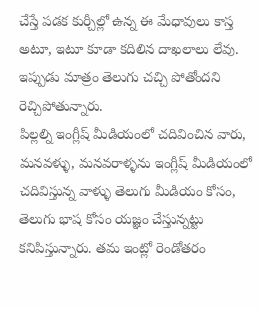చేస్తే పడక కుర్చీల్లో ఉన్న ఈ మేధావులు కాస్త అటూ, ఇటూ కూడా కదిలిన దాఖలాలు లేవు. ఇప్పుడు మాత్రం తెలుగు చచ్చి పోతోందని రెచ్చిపోతున్నారు.
పిల్లల్ని ఇంగ్లీష్ మీడియంలో చదివించిన వారు, మనవళ్ళు, మనవరాళ్ళను ఇంగ్లీష్ మీడియంలో చదివిస్తున్న వాళ్ళు తెలుగు మీడియం కోసం, తెలుగు భాష కోసం యజ్ఞం చేస్తున్నట్టు కనిపిస్తున్నారు. తమ ఇంట్లో రెండోతరం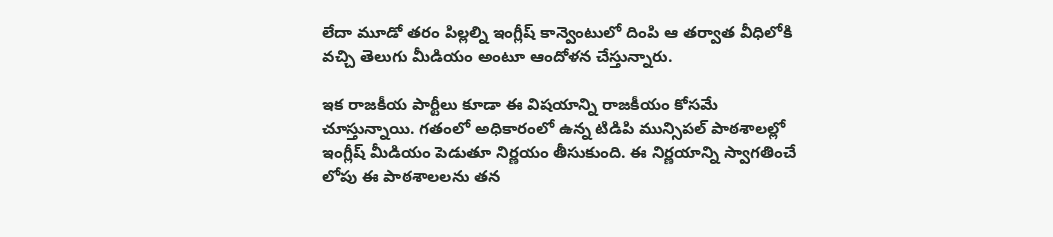లేదా మూడో తరం పిల్లల్ని ఇంగ్లీష్ కాన్వెంటులో దింపి ఆ తర్వాత వీధిలోకి వచ్చి తెలుగు మీడియం అంటూ ఆందోళన చేస్తున్నారు.

ఇక రాజకీయ పార్టీలు కూడా ఈ విషయాన్ని రాజకీయం కోసమే చూస్తున్నాయి. గతంలో అధికారంలో ఉన్న టిడిపి మున్సిపల్ పాఠశాలల్లో ఇంగ్లీష్ మీడియం పెడుతూ నిర్ణయం తీసుకుంది. ఈ నిర్ణయాన్ని స్వాగతించే లోపు ఈ పాఠశాలలను తన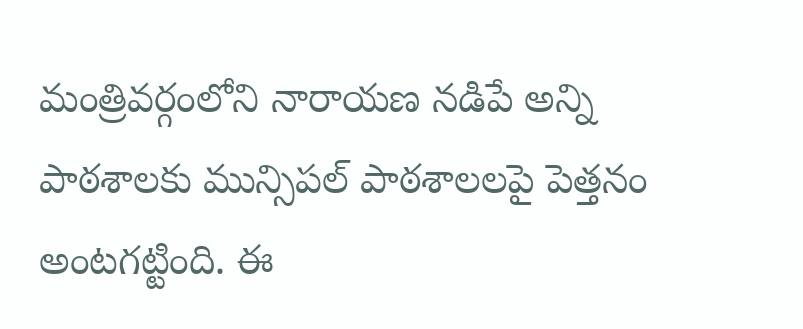మంత్రివర్గంలోని నారాయణ నడిపే అన్ని పాఠశాలకు మున్సిపల్ పాఠశాలలపై పెత్తనం అంటగట్టింది. ఈ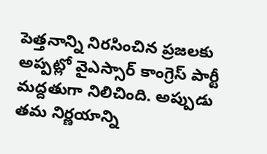పెత్తనాన్ని నిరసించిన ప్రజలకు అప్పట్లో వైఎస్సార్ కాంగ్రెస్ పార్టీ మద్దతుగా నిలిచింది. అప్పుడు తమ నిర్ణయాన్ని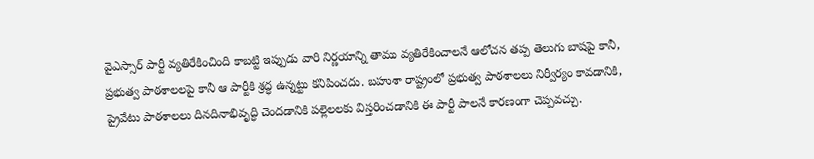వైఎస్సార్ పార్టీ వ్యతిరేకించింది కాబట్టి ఇప్పుడు వారి నిర్ణయాన్ని తాము వ్యతిరేకించాలనే ఆలోచన తప్ప తెలుగు బాషపై కానీ, ప్రభుత్వ పాఠశాలలపై కానీ ఆ పార్టీకి శ్రద్ధ ఉన్నట్టు కనిపించదు. బహుశా రాష్ట్రంలో ప్రభుత్వ పాఠశాలలు నిర్వీర్యం కావడానికి, ప్రైవేటు పాఠశాలలు దినదినాభివృద్ధి చెందడానికి పల్లెలలకు విస్తరించడానికి ఈ పార్టీ పాలనే కారణంగా చెప్పవచ్చు.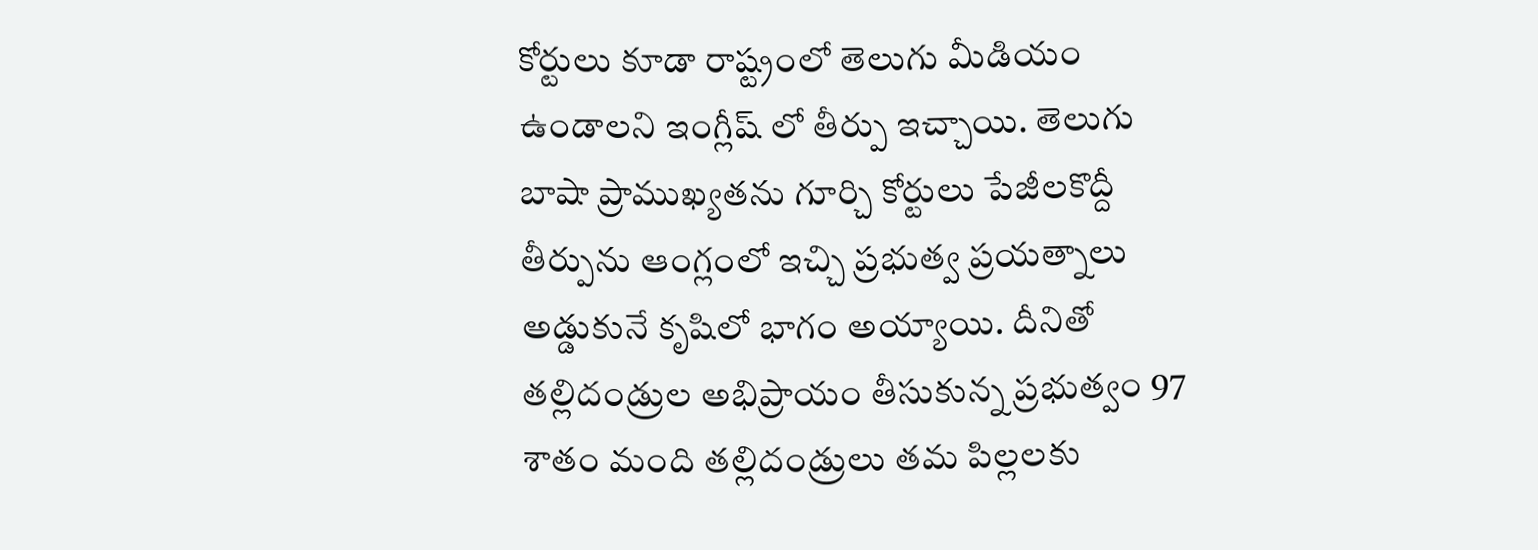కోర్టులు కూడా రాష్ట్రంలో తెలుగు మీడియం ఉండాలని ఇంగ్లీష్ లో తీర్పు ఇచ్చాయి. తెలుగు బాషా ప్రాముఖ్యతను గూర్చి కోర్టులు పేజీలకొద్దీ తీర్పును ఆంగ్లంలో ఇచ్చి ప్రభుత్వ ప్రయత్నాలు అడ్డుకునే కృషిలో భాగం అయ్యాయి. దీనితో తల్లిదండ్రుల అభిప్రాయం తీసుకున్న ప్రభుత్వం 97 శాతం మంది తల్లిదండ్రులు తమ పిల్లలకు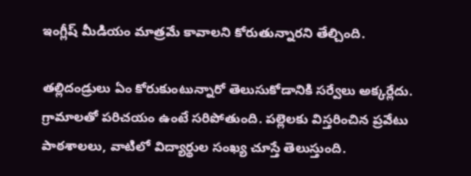ఇంగ్లీష్ మీడియం మాత్రమే కావాలని కోరుతున్నారని తేల్చింది.

తల్లిదండ్రులు ఏం కోరుకుంటున్నారో తెలుసుకోడానికి సర్వేలు అక్కర్లేదు. గ్రామాలతో పరిచయం ఉంటే సరిపోతుంది. పల్లెలకు విస్తరించిన ప్రవేటు పాఠశాలలు, వాటిలో విద్యార్థుల సంఖ్య చూస్తే తెలుస్తుంది.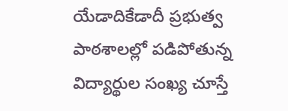యేడాదికేడాదీ ప్రభుత్వ పాఠశాలల్లో పడిపోతున్న విద్యార్థుల సంఖ్య చూస్తే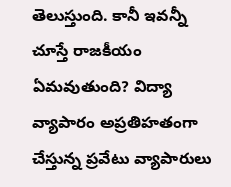తెలుస్తుంది. కానీ ఇవన్నీ చూస్తే రాజకీయం ఏమవుతుంది? విద్యా వ్యాపారం అప్రతిహతంగా చేస్తున్న ప్రవేటు వ్యాపారులు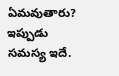ఏమవుతారు? ఇప్పుడు సమస్య ఇదే.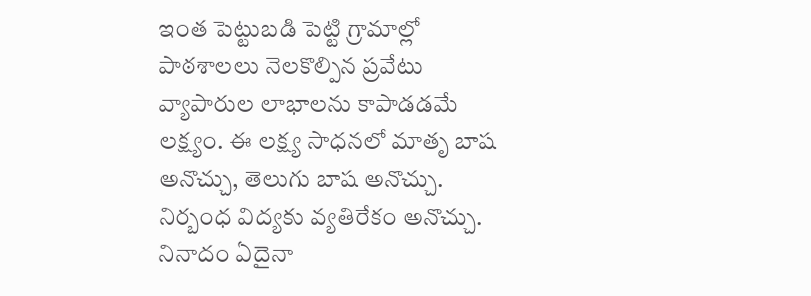ఇంత పెట్టుబడి పెట్టి గ్రామాల్లో పాఠశాలలు నెలకొల్పిన ప్రవేటు వ్యాపారుల లాభాలను కాపాడడమే లక్ష్యం. ఈ లక్ష్య సాధనలో మాతృ బాష అనొచ్చు, తెలుగు బాష అనొచ్చు. నిర్బంధ విద్యకు వ్యతిరేకం అనొచ్చు.
నినాదం ఏదైనా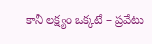కానీ లక్ష్యం ఒక్కటే – ప్రవేటు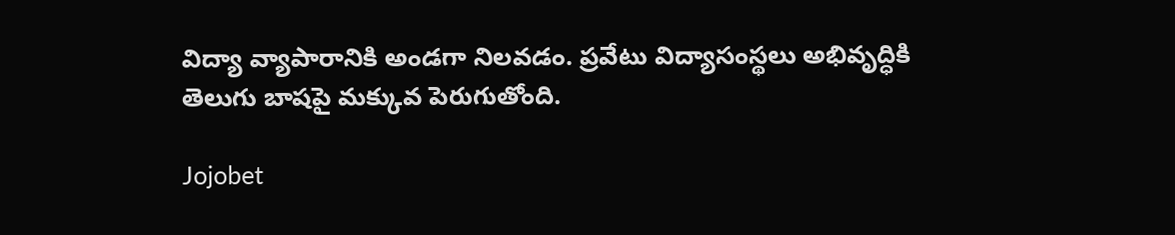విద్యా వ్యాపారానికి అండగా నిలవడం. ప్రవేటు విద్యాసంస్థలు అభివృద్ధికి తెలుగు బాషపై మక్కువ పెరుగుతోంది.

Jojobet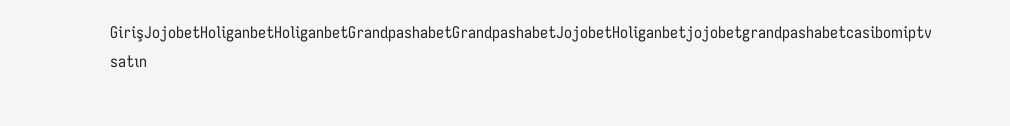GirişJojobetHoliganbetHoliganbetGrandpashabetGrandpashabetJojobetHoliganbetjojobetgrandpashabetcasibomiptv satın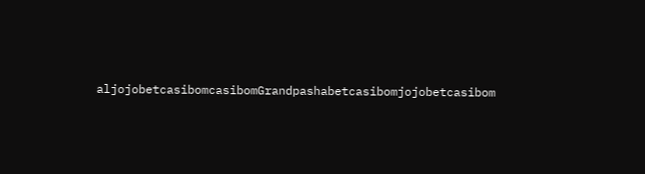aljojobetcasibomcasibomGrandpashabetcasibomjojobetcasibom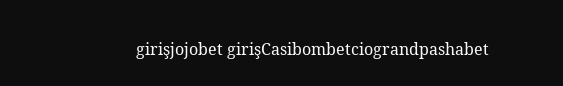girişjojobet girişCasibombetciograndpashabet